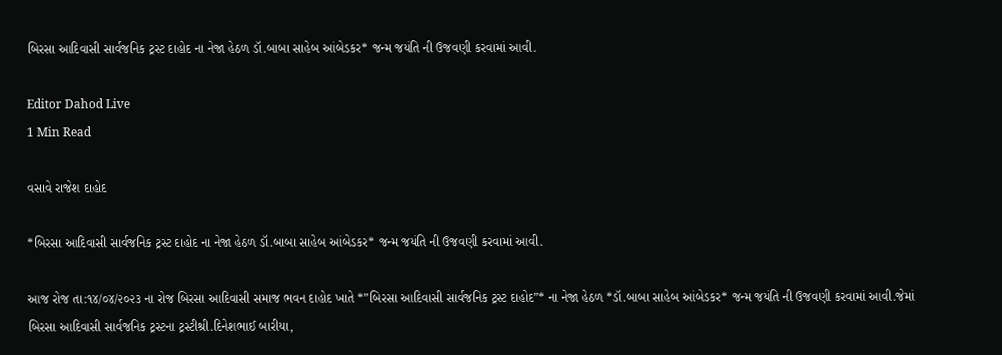બિરસા આદિવાસી સાર્વજનિક ટ્રસ્ટ દાહોદ ના નેજા હેઠળ ડૉ.બાબા સાહેબ આંબેડકર* જન્મ જયંતિ ની ઉજવણી કરવામાં આવી.

Editor Dahod Live
1 Min Read

વસાવે રાજેશ દાહોદ

*બિરસા આદિવાસી સાર્વજનિક ટ્રસ્ટ દાહોદ ના નેજા હેઠળ ડૉ.બાબા સાહેબ આંબેડકર* જન્મ જયંતિ ની ઉજવણી કરવામાં આવી.

આજ રોજ તા:૧૪/૦૪/૨૦૨૩ ના રોજ બિરસા આદિવાસી સમાજ ભવન દાહોદ ખાતે *”બિરસા આદિવાસી સાર્વજનિક ટ્રસ્ટ દાહોદ”* ના નેજા હેઠળ *ડૉ.બાબા સાહેબ આંબેડકર* જન્મ જયંતિ ની ઉજવણી કરવામાં આવી.જેમાં બિરસા આદિવાસી સાર્વજનિક ટ્રસ્ટના ટ્રસ્ટીશ્રી.દિનેશભાઈ બારીયા,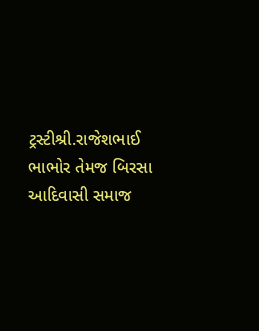ટ્રસ્ટીશ્રી.રાજેશભાઈ ભાભોર તેમજ બિરસા આદિવાસી સમાજ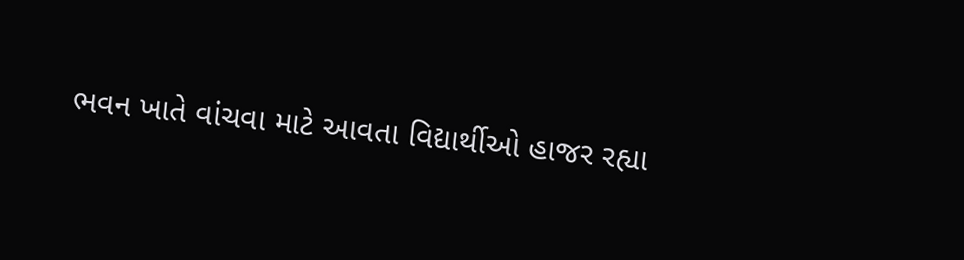ભવન ખાતે વાંચવા માટે આવતા વિદ્યાર્થીઓ હાજર રહ્યા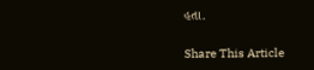હતા.

Share This Article